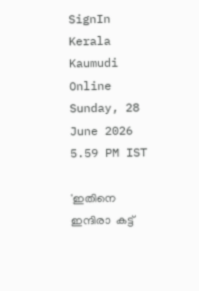SignIn
Kerala Kaumudi Online
Sunday, 28 June 2026 5.59 PM IST

'ഇതിനെ  ഇന്ദിരാ  കട്ട്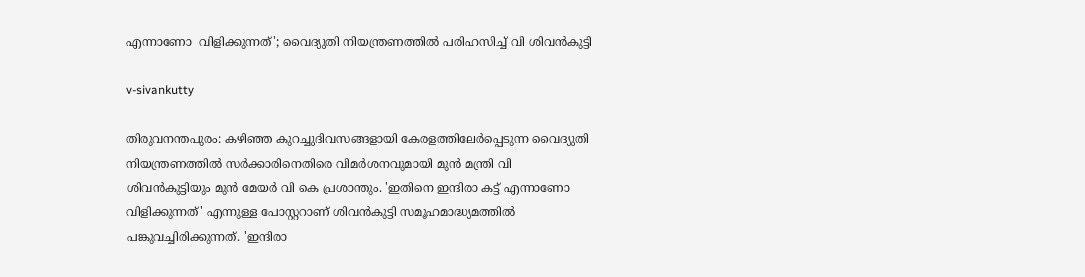എന്നാണോ  വിളിക്കുന്നത്'; വൈദ്യുതി നിയന്ത്രണത്തിൽ പരിഹസിച്ച് വി ശിവൻകുട്ടി

v-sivankutty

തിരുവനന്തപുരം: കഴിഞ്ഞ കുറച്ചുദിവസങ്ങളായി കേരളത്തിലേർപ്പെടുന്ന വൈദ്യുതി നിയന്ത്രണത്തിൽ സർക്കാരിനെതിരെ വിമർശനവുമായി മുൻ മന്ത്രി വി ശിവൻകുട്ടിയും മുൻ മേയർ വി കെ പ്രശാന്തും. 'ഇതിനെ ഇന്ദിരാ കട്ട് എന്നാണോ വിളിക്കുന്നത്' എന്നുള്ള പോസ്റ്ററാണ് ശിവൻകുട്ടി സമൂഹമാദ്ധ്യമത്തിൽ പങ്കുവച്ചിരിക്കുന്നത്. 'ഇന്ദിരാ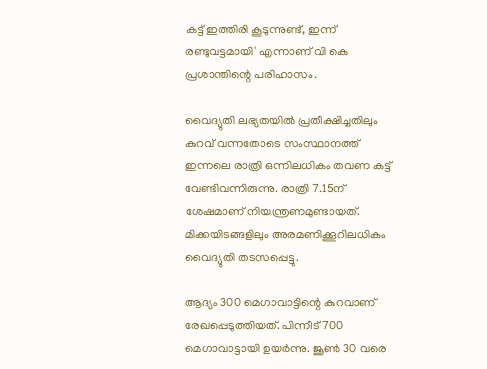കട്ട് ഇത്തിരി കൂടുന്നുണ്ട്, ഇന്ന് രണ്ടുവട്ടമായി' എന്നാണ് വി കെ പ്രശാന്തിന്റെ പരിഹാസം.

വൈദ്യുതി ലഭ്യതയിൽ പ്രതീക്ഷിച്ചതിലും കുറവ് വന്നതോടെ സംസ്ഥാനത്ത് ഇന്നലെ രാത്രി ഒന്നിലധികം തവണ കട്ട് വേണ്ടിവന്നിരുന്നു. രാത്രി 7.15ന് ശേഷമാണ് നിയന്ത്രണമുണ്ടായത്. മിക്കയിടങ്ങളിലും അരമണിക്കൂറിലധികം വൈദ്യുതി തടസപ്പെട്ടു.

ആദ്യം 300 മെഗാവാട്ടിന്റെ കുറവാണ് രേഖപ്പെടുത്തിയത്. പിന്നീട് 700 മെഗാവാട്ടായി ഉയർന്നു. ജൂൺ 30 വരെ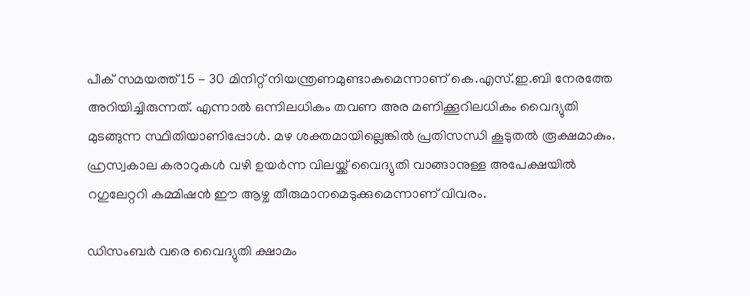പീക് സമയത്ത് 15 - 30 മിനിറ്റ് നിയന്ത്രണമുണ്ടാകുമെന്നാണ് കെ.എസ്.ഇ.ബി നേരത്തേ അറിയിച്ചിരുന്നത്. എന്നാൽ ഒന്നിലധികം തവണ അര മണിക്കൂറിലധികം വൈദ്യുതി മുടങ്ങുന്ന സ്ഥിതിയാണിപ്പോൾ. മഴ ശക്തമായില്ലെങ്കിൽ പ്രതിസന്ധി കൂടുതൽ രൂക്ഷമാകും. ഹ്രസ്വകാല കരാറുകൾ വഴി ഉയർന്ന വിലയ്ക്ക് വൈദ്യുതി വാങ്ങാനുള്ള അപേക്ഷയിൽ റഗുലേറ്ററി കമ്മിഷൻ ഈ ആഴ്ച തീരുമാനമെടുക്കുമെന്നാണ് വിവരം.

ഡിസംബർ വരെ വൈദ്യുതി ക്ഷാമം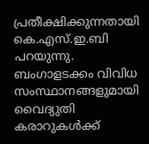പ്രതീക്ഷിക്കുന്നതായി കെ.എസ്.ഇ.ബി പറയുന്നു. ബംഗാളടക്കം വിവിധ സംസ്ഥാനങ്ങളുമായി വൈദ്യുതി കരാറുകൾക്ക്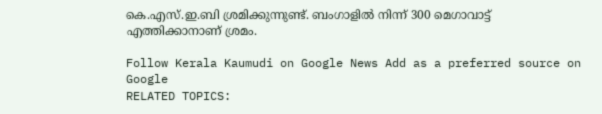കെ.എസ്.ഇ.ബി ശ്രമിക്കുന്നുണ്ട്. ബംഗാളിൽ നിന്ന് 300 മെഗാവാട്ട് എത്തിക്കാനാണ് ശ്രമം.

Follow Kerala Kaumudi on Google News Add as a preferred source on Google
RELATED TOPICS: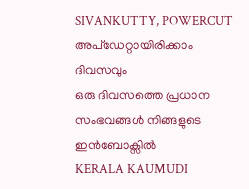SIVANKUTTY, POWERCUT
അപ്ഡേറ്റായിരിക്കാം ദിവസവും
ഒരു ദിവസത്തെ പ്രധാന സംഭവങ്ങൾ നിങ്ങളുടെ ഇൻബോക്സിൽ
KERALA KAUMUDI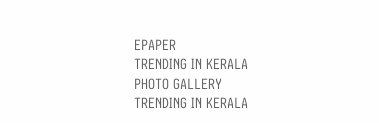EPAPER
TRENDING IN KERALA
PHOTO GALLERY
TRENDING IN KERALA